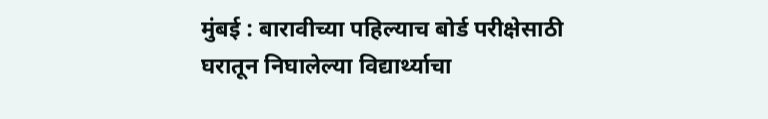मुंबई : बारावीच्या पहिल्याच बोर्ड परीक्षेसाठी घरातून निघालेल्या विद्यार्थ्याचा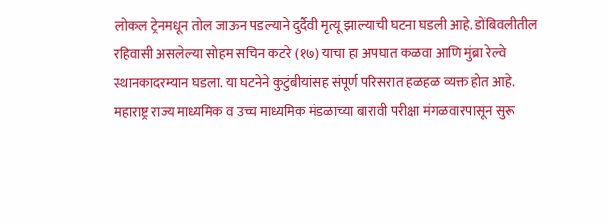लोकल ट्रेनमधून तोल जाऊन पडल्याने दुर्दैवी मृत्यू झाल्याची घटना घडली आहे. डोंबिवलीतील रहिवासी असलेल्या सोहम सचिन कटरे (१७) याचा हा अपघात कळवा आणि मुंब्रा रेल्वे स्थानकादरम्यान घडला. या घटनेने कुटुंबीयांसह संपूर्ण परिसरात हळहळ व्यक्त होत आहे.
महाराष्ट्र राज्य माध्यमिक व उच्च माध्यमिक मंडळाच्या बारावी परीक्षा मंगळवारपासून सुरू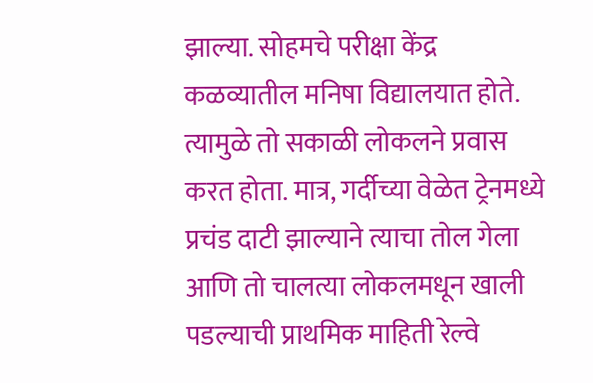झाल्या. सोहमचे परीक्षा केंद्र कळव्यातील मनिषा विद्यालयात होते. त्यामुळे तो सकाळी लोकलने प्रवास करत होता. मात्र, गर्दीच्या वेळेत ट्रेनमध्ये प्रचंड दाटी झाल्याने त्याचा तोल गेला आणि तो चालत्या लोकलमधून खाली पडल्याची प्राथमिक माहिती रेल्वे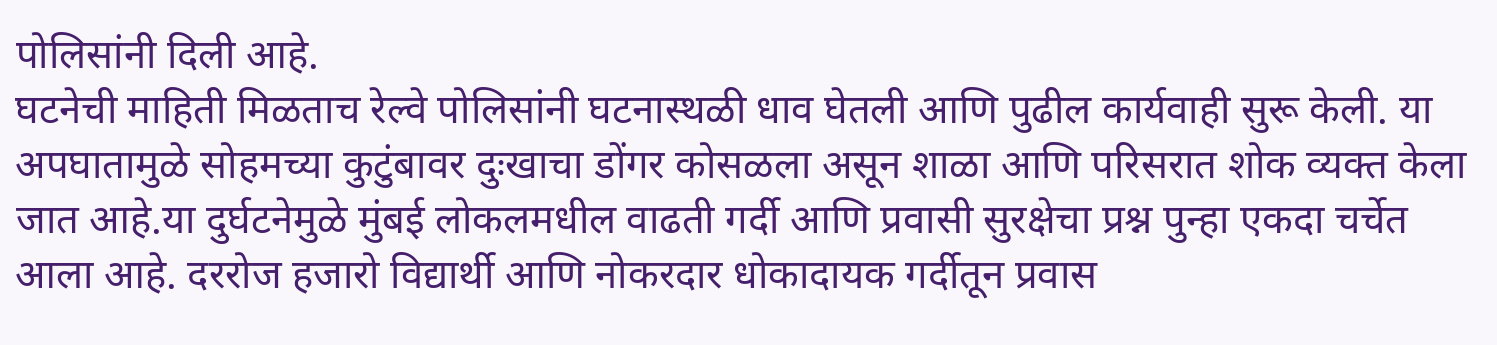पोलिसांनी दिली आहे.
घटनेची माहिती मिळताच रेल्वे पोलिसांनी घटनास्थळी धाव घेतली आणि पुढील कार्यवाही सुरू केली. या अपघातामुळे सोहमच्या कुटुंबावर दुःखाचा डोंगर कोसळला असून शाळा आणि परिसरात शोक व्यक्त केला जात आहे.या दुर्घटनेमुळे मुंबई लोकलमधील वाढती गर्दी आणि प्रवासी सुरक्षेचा प्रश्न पुन्हा एकदा चर्चेत आला आहे. दररोज हजारो विद्यार्थी आणि नोकरदार धोकादायक गर्दीतून प्रवास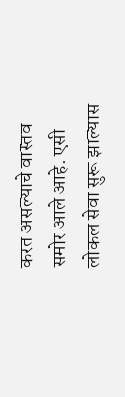करत असल्याचे वास्तव समोर आले आहे. एसी लोकल सेवा सुरू झाल्यास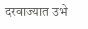दरवाज्यात उभे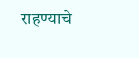राहण्याचे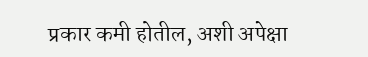प्रकार कमी होतील, अशी अपेक्षा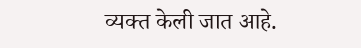व्यक्त केली जात आहे.